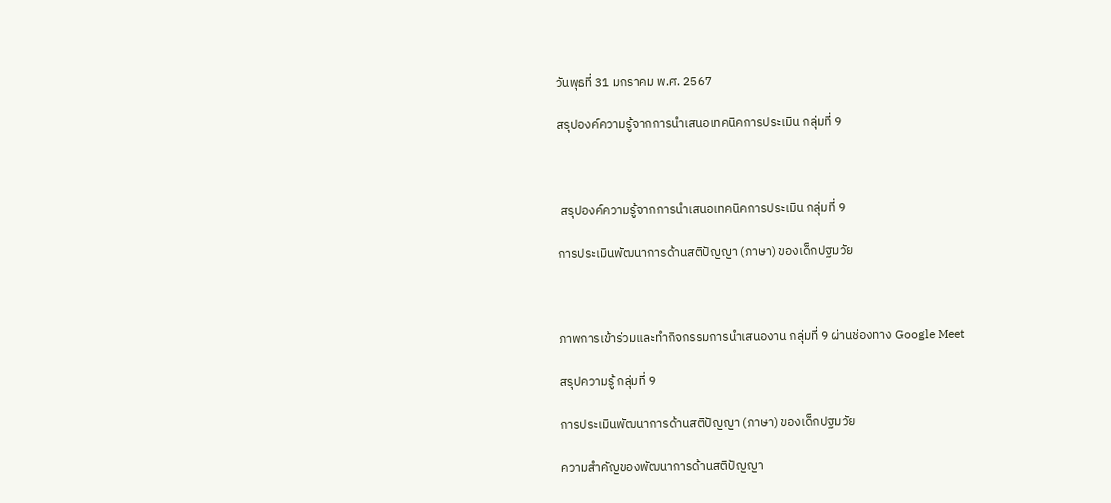วันพุธที่ 31 มกราคม พ.ศ. 2567

สรุปองค์ความรู้จากการนำเสนอเทคนิคการประเมิน กลุ่มที่ 9



 สรุปองค์ความรู้จากการนำเสนอเทคนิคการประเมิน กลุ่มที่ 9

การประเมินพัฒนาการด้านสติปัญญา (ภาษา) ของเด็กปฐมวัย



ภาพการเข้าร่วมและทำกิจกรรมการนำเสนองาน กลุ่มที่ 9 ผ่านช่องทาง Google Meet

สรุปความรู้ กลุ่มที่ 9

การประเมินพัฒนาการด้านสติปัญญา (ภาษา) ของเด็กปฐมวัย

ความสำคัญของพัฒนาการด้านสติปัญญา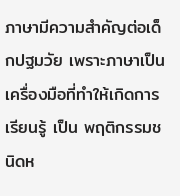ภาษามีความสำคัญต่อเด็กปฐมวัย เพราะภาษาเป็นเครื่องมือที่ทำให้เกิดการ เรียนรู้ เป็น พฤติกรรมชนิดห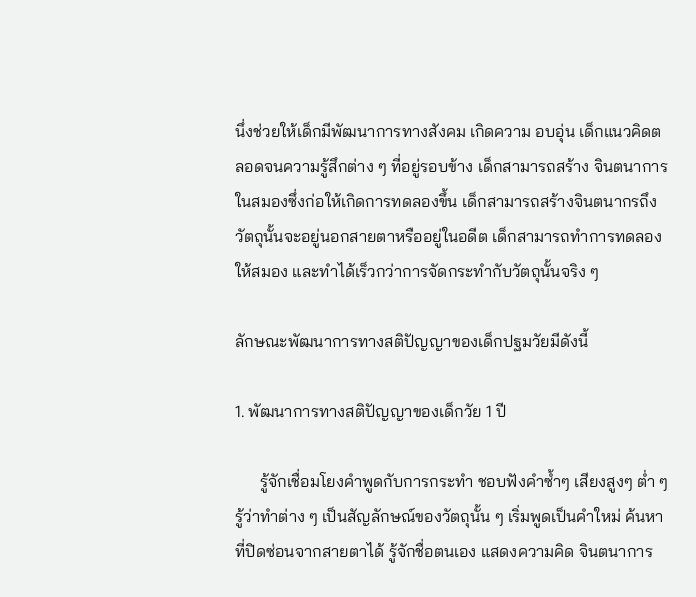นึ่งช่วยให้เด็กมีพัฒนาการทางสังคม เกิดความ อบอุ่น เด็กแนวคิดตลอดจนความรู้สึกต่าง ๆ ที่อยู่รอบข้าง เด็กสามารถสร้าง จินตนาการ ในสมองซึ่งก่อให้เกิดการทดลองขึ้น เด็กสามารถสร้างจินตนากรถึง วัตถุนั้นจะอยู่นอกสายตาหรืออยู่ในอดีต เด็กสามารถทำการทดลองให้สมอง และทำได้เร็วกว่าการจัดกระทำกับวัตถุนั้นจริง ๆ

ลักษณะพัฒนาการทางสติปัญญาของเด็กปฐมวัยมีดังนี้

1. พัฒนาการทางสติปัญญาของเด็กวัย 1 ปี

      รู้จักเชื่อมโยงคำพูดกับการกระทำ ชอบฟังคำซ้ำๆ เสียงสูงๆ ต่ำ ๆ รู้ว่าทำต่าง ๆ เป็นสัญลักษณ์ของวัตถุนั้น ๆ เริ่มพูดเป็นคำใหม่ ค้นหาที่ปิดซ่อนจากสายตาได้ รู้จักชื่อตนเอง แสดงความคิด จินตนาการ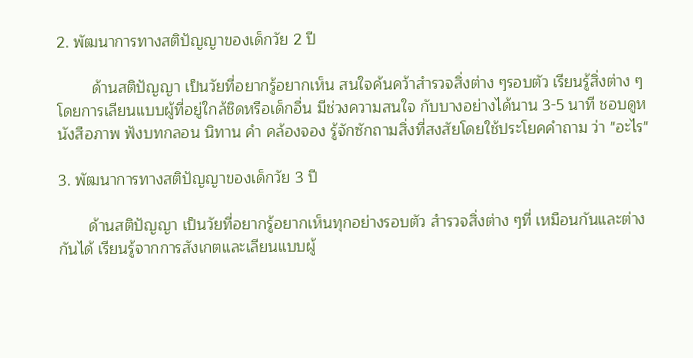2. พัฒนาการทางสติปัญญาของเด็กวัย 2 ปี

        ด้านสติปัญญา เป็นวัยที่อยากรู้อยากเห็น สนใจค้นคว้าสำรวจสิ่งต่าง ๆรอบตัว เรียนรู้สิ่งต่าง ๆ โดยการเลียนแบบผู้ที่อยู่ใกล้ชิดหรือเด็กอื่น มีช่วงความสนใจ กับบางอย่างได้นาน 3-5 นาที ชอบดูหนังสือภาพ ฟังบทกลอน นิทาน คำ คล้องจอง รู้จักซักถามสิ่งที่สงสัยโดยใช้ประโยคคำถาม ว่า "อะไร"

3. พัฒนาการทางสติปัญญาของเด็กวัย 3 ปี

       ด้านสติปัญญา เป็นวัยที่อยากรู้อยากเห็นทุกอย่างรอบตัว สำรวจสิ่งต่าง ๆที่ เหมือนกันและต่างกันได้ เรียนรู้จากการสังเกตและเลียนแบบผู้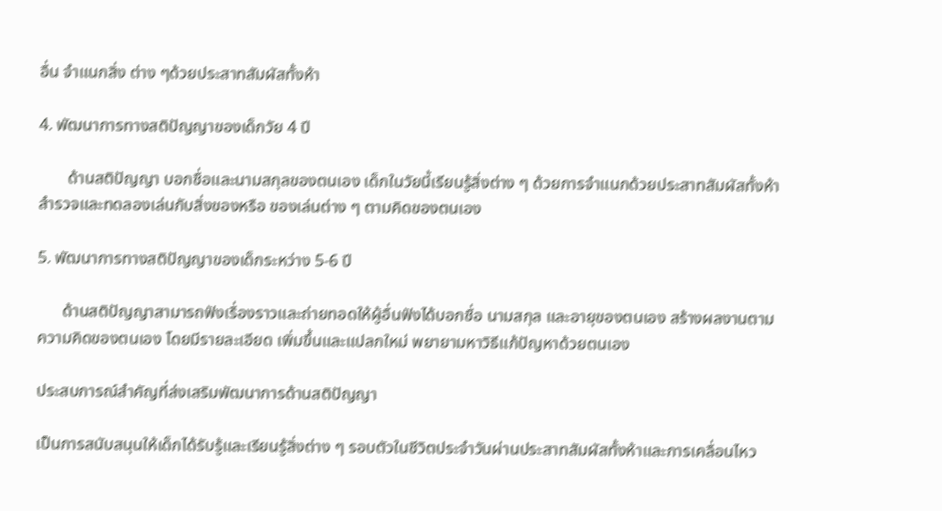อื่น จำแนกสิ่ง ต่าง ๆด้วยประสาทสัมผัสทั้งห้า

4. พัฒนาการทางสติปัญญาของเด็กวัย 4 ปี

       ด้านสติปัญญา บอกชื่อและนามสกุลของตนเอง เด็กในวัยนี้เรียนรู้สิ่งต่าง ๆ ด้วยการจำแนกด้วยประสาทสัมผัสทั้งห้า สำรวจและทดลองเล่นกับสิ่งของหรือ ของเล่นต่าง ๆ ตามคิดของตนเอง

5. พัฒนาการทางสติปัญญาของเด็กระหว่าง 5-6 ปี

      ด้านสติปัญญาสามารถฟังเรื่องราวและถ่ายทอดให้ผู้อื่นฟังได้บอกชื่อ นามสกุล และอายุของตนเอง สร้างผลงานตามความคิดของตนเอง โดยมีรายละเอียด เพิ่มขึ้นและแปลกใหม่ พยายามหาวิธีแก้ปัญหาด้วยตนเอง

ประสบการณ์สำคัญที่ส่งเสริมพัฒนาการด้านสติปัญญา

เป็นการสนับสนุนให้เด็กได้รับรู้และเรียนรู้สิ่งต่าง ๆ รอบตัวในชีวิตประจำวันผ่านประสาทสัมผัสทั้งห้าและการเคลื่อนไหว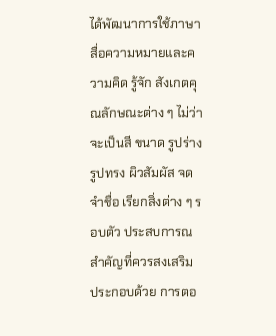ได้พัฒนาการใช้ภาษาสื่อความหมายและความคิด รู้จัก สังเกตคุณลักษณะต่าง ๆ ไม่ว่าจะเป็นสี ขนาด รูปร่าง รูปทรง ผิวสัมผัส จดจำชื่อ เรียกสิ่งต่าง ๆ รอบตัว ประสบการณสำคัญที่ควรสงเสริม ประกอบด้วย การตอ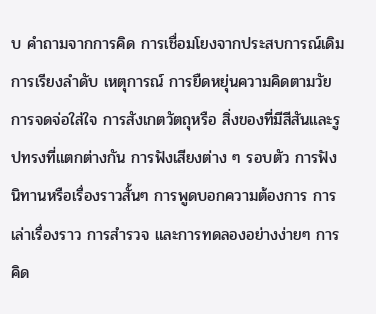บ คำถามจากการคิด การเชื่อมโยงจากประสบการณ์เดิม การเรียงลำดับ เหตุการณ์ การยืดหยุ่นความคิดตามวัย การจดจ่อใส่ใจ การสังเกตวัตถุหรือ สิ่งของที่มีสีสันและรูปทรงที่แตกต่างกัน การฟังเสียงต่าง ๆ รอบตัว การฟัง นิทานหรือเรื่องราวสั้นๆ การพูดบอกความต้องการ การเล่าเรื่องราว การสำรวจ และการทดลองอย่างง่ายๆ การคิด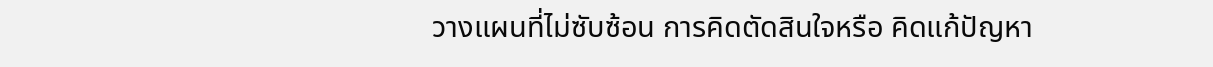วางแผนที่ไม่ซับซ้อน การคิดตัดสินใจหรือ คิดแก้ปัญหา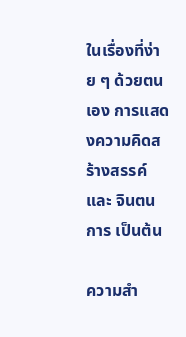ในเรื่องที่ง่าย ๆ ด้วยตนเอง การแสดงความคิดสร้างสรรค์และ จินตนการ เป็นต้น

ความสำ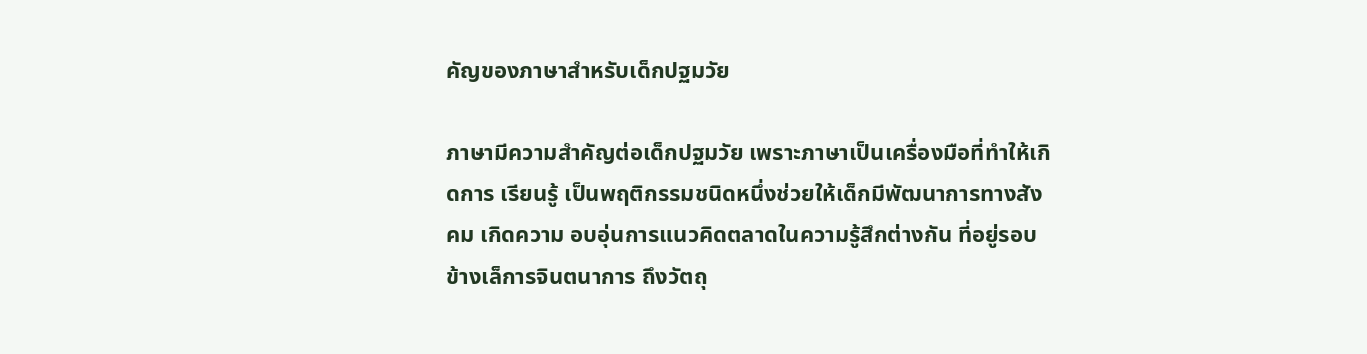คัญของภาษาสำหรับเด็กปฐมวัย

ภาษามีความสำคัญต่อเด็กปฐมวัย เพราะภาษาเป็นเครื่องมือที่ทำให้เกิดการ เรียนรู้ เป็นพฤติกรรมชนิดหนึ่งช่วยให้เด็กมีพัฒนาการทางสังคม เกิดความ อบอุ่นการแนวคิดตลาดในความรู้สึกต่างกัน ที่อยู่รอบข้างเล็การจินตนาการ ถึงวัตถุ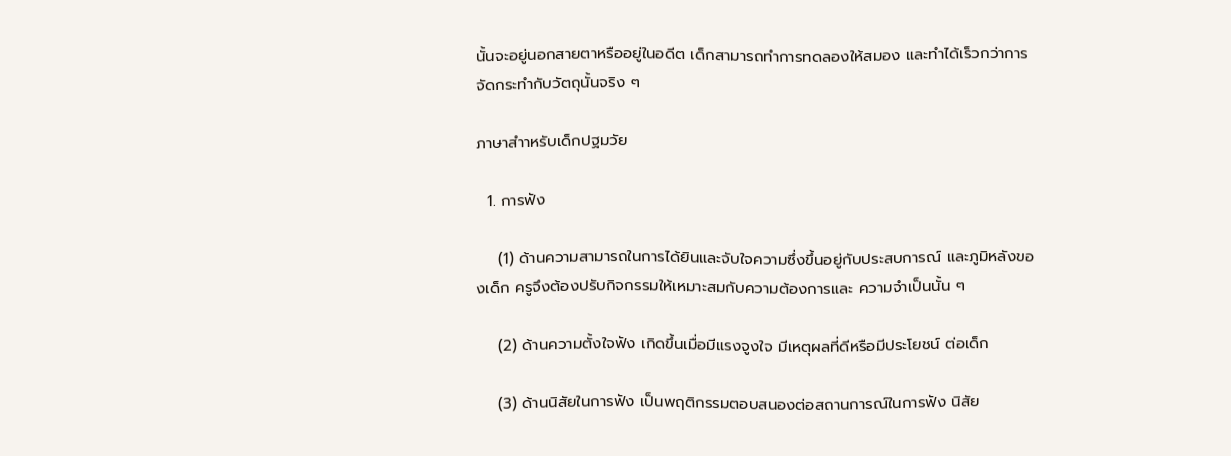นั้นจะอยู่นอกสายตาหรืออยู่ในอดีต เด็กสามารถทำการทดลองให้สมอง และทำได้เร็วกว่าการจัดกระทำกับวัตถุนั้นจริง ๆ

ภาษาสำาหรับเด็กปฐมวัย

  1. การฟัง

    (1) ด้านความสามารถในการได้ยินและจับใจความซึ่งขึ้นอยู่กับประสบการณ์ และภูมิหลังของเด็ก ครูจึงต้องปรับกิจกรรมให้เหมาะสมกับความต้องการและ ความจําเป็นนั้น ๆ

    (2) ด้านความตั้งใจฟัง เกิดขึ้นเมื่อมีแรงจูงใจ มีเหตุผลที่ดีหรือมีประโยชน์ ต่อเด็ก

    (3) ด้านนิสัยในการฟัง เป็นพฤติกรรมตอบสนองต่อสถานการณ์ในการฟัง นิสัย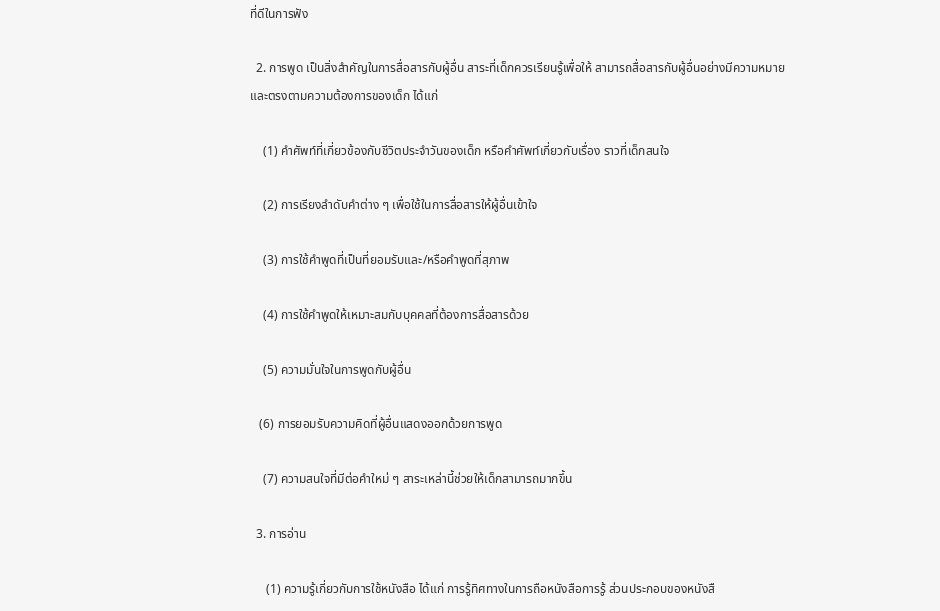ที่ดีในการฟัง

  2. การพูด เป็นสิ่งสำคัญในการสื่อสารกับผู้อื่น สาระที่เด็กควรเรียนรู้เพื่อให้ สามารถสื่อสารกับผู้อื่นอย่างมีความหมายและตรงตามความต้องการของเด็ก ได้แก่

    (1) คำศัพท์ที่เกี่ยวข้องกับชีวิตประจำวันของเด็ก หรือคำศัพท์เกี่ยวกับเรื่อง ราวที่เด็กสนใจ

    (2) การเรียงลำดับคำต่าง ๆ เพื่อใช้ในการสื่อสารให้ผู้อื่นเข้าใจ

    (3) การใช้คำพูดที่เป็นที่ยอมรับและ/หรือคำพูดที่สุภาพ

    (4) การใช้คำพูดให้เหมาะสมกับบุคคลที่ต้องการสื่อสารด้วย

    (5) ความมั่นใจในการพูดกับผู้อื่น

   (6) การยอมรับความคิดที่ผู้อื่นแสดงออกด้วยการพูด

    (7) ความสนใจที่มีต่อคำใหม่ ๆ สาระเหล่านี้ช่วยให้เด็กสามารถมากขึ้น

  3. การอ่าน

     (1) ความรู้เกี่ยวกับการใช้หนังสือ ได้แก่ การรู้ทิศทางในการถือหนังสือการรู้ ส่วนประกอบของหนังสื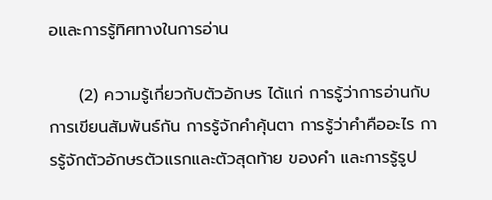อและการรู้ทิศทางในการอ่าน

     (2) ความรู้เกี่ยวกับตัวอักษร ได้แก่ การรู้ว่าการอ่านกับการเขียนสัมพันธ์กัน การรู้จักคำคุ้นตา การรู้ว่าคำคืออะไร การรู้จักตัวอักษรตัวแรกและตัวสุดท้าย ของคำ และการรู้รูป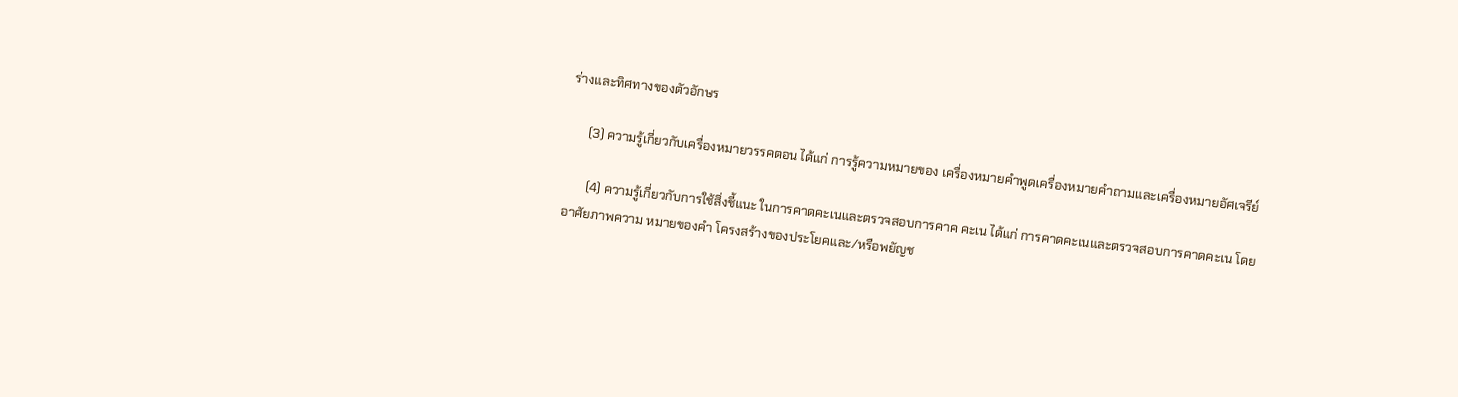ร่างและทิศทางของตัวอักษร

      (3) ความรู้เกี่ยวกับเครื่องหมายวรรคตอน ได้แก่ การรู้ความหมายของ เครื่องหมายคำพูดเครื่องหมายคำถามและเครื่องหมายอัศเจรีย์

       (4) ความรู้เกี่ยวกับการใช้สิ่งชี้แนะ ในการคาดคะเนและตรวจสอบการคาค คะเน ได้แก่ การคาดคะเนและตรวจสอบการคาดคะเน โดยอาศัยภาพความ หมายของคำ โครงสร้างของประโยคและ/หรือพยัญช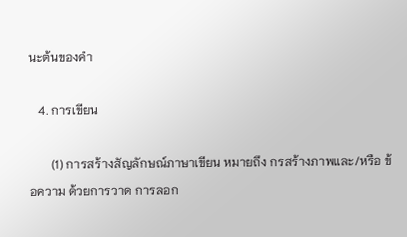นะต้นของคำ

   4. การเขียน

       (1) การสร้างสัญลักษณ์ภาษาเขียน หมายถึง กรสร้างภาพและ/หรือ ข้อความ ด้วยการวาด การลอก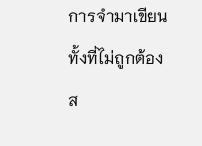การจำมาเขียนทั้งที่ไม่ถูกต้องส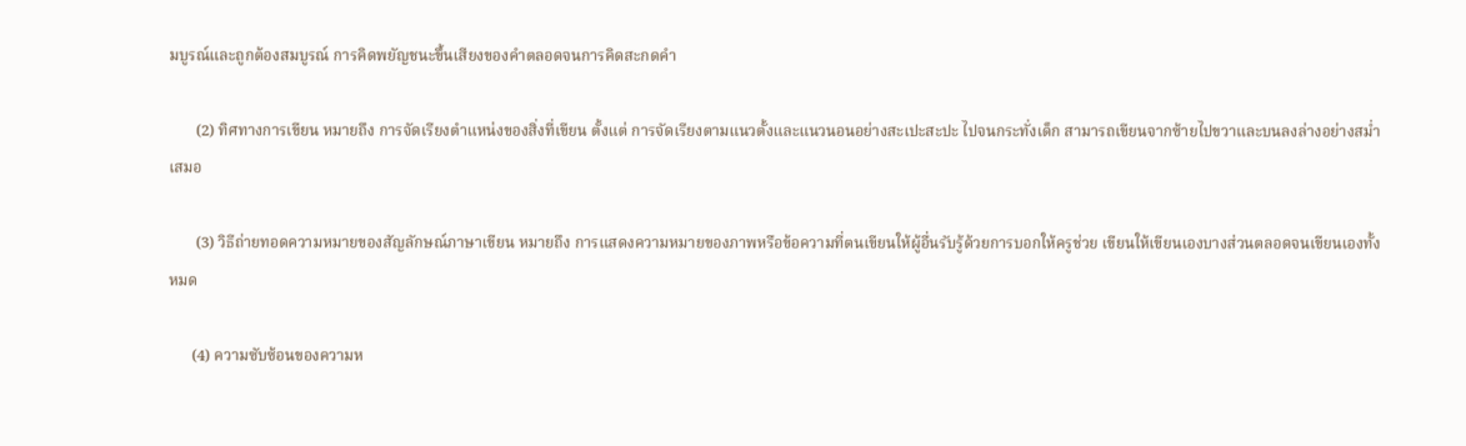มบูรณ์และถูกต้องสมบูรณ์ การคิดพยัญชนะขึ้นเสียงของคำตลอดจนการคิดสะกดคำ

       (2) ทิศทางการเขียน หมายถึง การจัดเรียงตำแหน่งของสิ่งที่เขียน ตั้งแต่ การจัดเรียงตามแนวตั้งและแนวนอนอย่างสะเปะสะปะ ไปจนกระทั่งเด็ก สามารถเขียนจากซ้ายไปขวาและบนลงล่างอย่างสม่ำเสมอ

       (3) วิธีถ่ายทอดความหมายของสัญลักษณ์ภาษาเขียน หมายถึง การแสดงความหมายของภาพหรือข้อความที่ตนเขียนให้ผู้อื่นรับรู้ด้วยการบอกให้ครูช่วย เขียนให้เขียนเองบางส่วนตลอดจนเขียนเองทั้งหมด

      (4) ความซับซ้อนของความห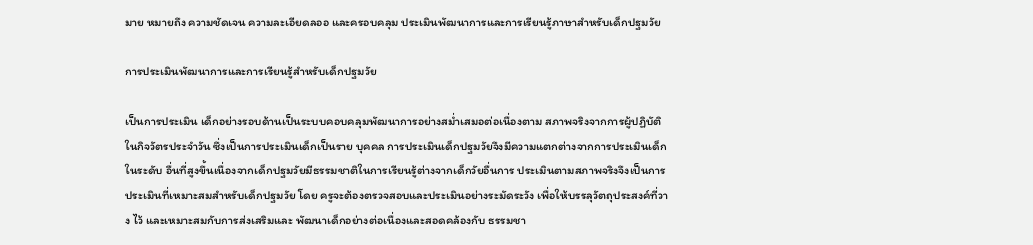มาย หมายถึง ความชัดเจน ความละเอียดลออ และครอบคลุม ประเมินพัฒนาการและการเรียนรู้ภาษาสำหรับเด็กปฐมวัย

การประเมินพัฒนาการและการเรียนรู้สำหรับเด็กปฐมวัย

เป็นการประเมิน เด็กอย่างรอบด้านเป็นระบบคอบคลุมพัฒนาการอย่างสม่ำเสมอต่อเนื่องตาม สภาพจริงจากการผู้ปฏิบัติในกิจวัตรประจำวัน ซึ่งเป็นการประเมินเด็กเป็นราย บุคคล การประเมินเด็กปฐมวัยจึงมีความแตกต่างจากการประเมินเด็กในระดับ อื่นที่สูงขึ้นเนื่องจากเด็กปฐมวัยมีธรรมชาติในการเรียนรู้ต่างจากเด็กวัยอื่นการ ประเมินตามสภาพจริงจึงเป็นการประเมินที่เหมาะสมสำหรับเด็กปฐมวัย โดย ครูจะต้องตรวจสอบและประเมินอย่างระมัดระวัง เพื่อให้บรรลุวัตถุประสงค์ที่วาง ไว้ และเหมาะสมกับการส่งเสริมและ พัฒนาเด็กอย่างต่อเนื่องและสอดคล้องกับ ธรรมชา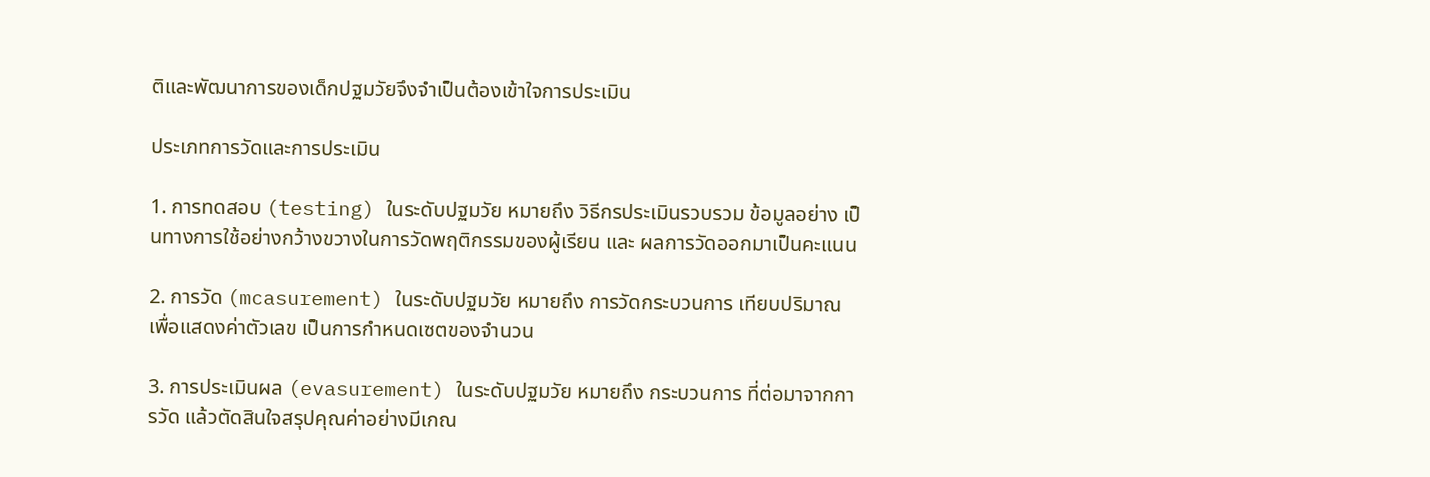ติและพัฒนาการของเด็กปฐมวัยจึงจำเป็นต้องเข้าใจการประเมิน

ประเภทการวัดและการประเมิน

1. การทดสอบ (testing) ในระดับปฐมวัย หมายถึง วิธีกรประเมินรวบรวม ข้อมูลอย่าง เป็นทางการใช้อย่างกว้างขวางในการวัดพฤติกรรมของผู้เรียน และ ผลการวัดออกมาเป็นคะแนน

2. การวัด (mcasurement) ในระดับปฐมวัย หมายถึง การวัดกระบวนการ เทียบปริมาณ เพื่อแสดงค่าตัวเลข เป็นการกำหนดเซตของจำนวน

3. การประเมินผล (evasurement) ในระดับปฐมวัย หมายถึง กระบวนการ ที่ต่อมาจากการวัด แล้วตัดสินใจสรุปคุณค่าอย่างมีเกณ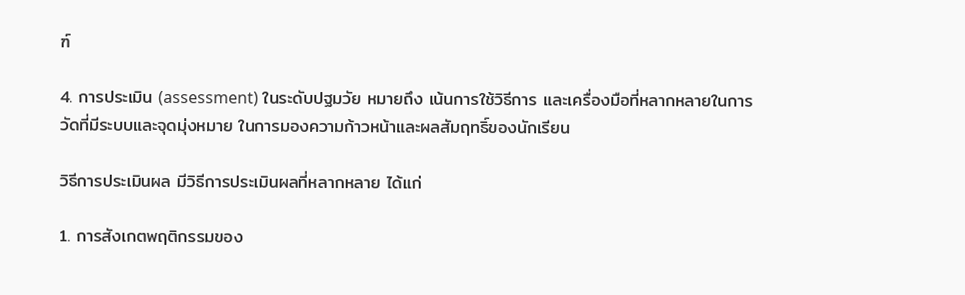ฑ์

4. การประเมิน (assessment) ในระดับปฐมวัย หมายถึง เน้นการใช้วิธีการ และเครื่องมือที่หลากหลายในการวัดที่มีระบบและจุดมุ่งหมาย ในการมองความก้าวหน้าและผลสัมฤทธิ์ของนักเรียน

วิธีการประเมินผล มีวิธีการประเมินผลที่หลากหลาย ได้แก่

1. การสังเกตพฤติกรรมของ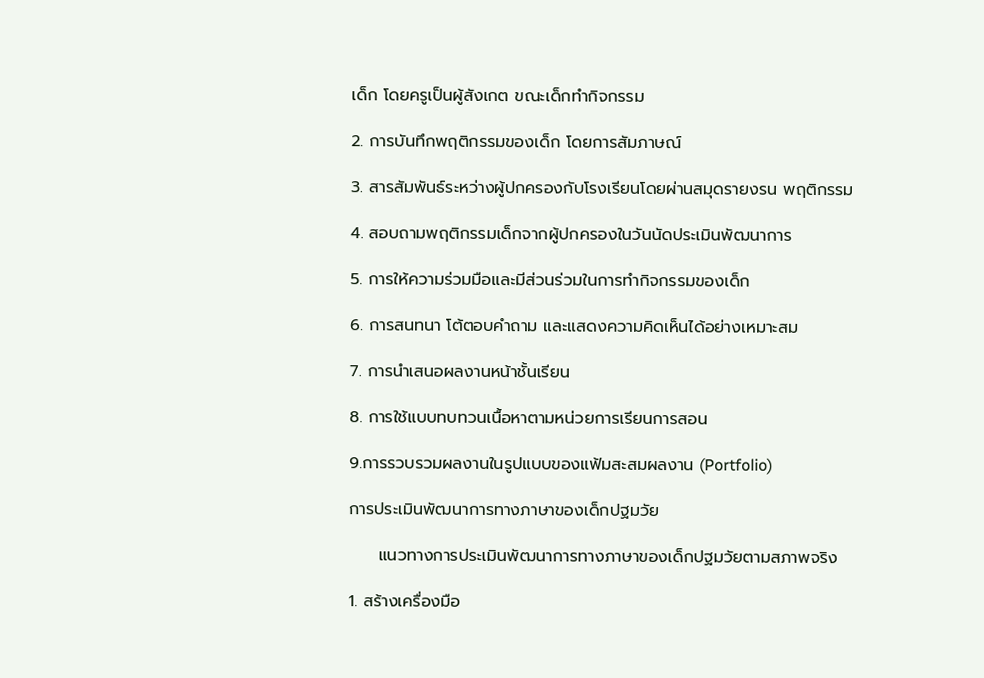เด็ก โดยครูเป็นผู้สังเกต ขณะเด็กทำกิจกรรม

2. การบันทึกพฤติกรรมของเด็ก โดยการสัมภาษณ์

3. สารสัมพันธ์ระหว่างผู้ปกครองกับโรงเรียนโดยผ่านสมุดรายงรน พฤติกรรม

4. สอบถามพฤติกรรมเด็กจากผู้ปกครองในวันนัดประเมินพัฒนาการ

5. การให้ความร่วมมือและมีส่วนร่วมในการทำกิจกรรมของเด็ก

6. การสนทนา โต้ตอบคำถาม และแสดงความคิดเห็นได้อย่างเหมาะสม

7. การนำเสนอผลงานหน้าชั้นเรียน

8. การใช้แบบทบทวนเนื้อหาตามหน่วยการเรียนการสอน

9.การรวบรวมผลงานในรูปแบบของแฟ้มสะสมผลงาน (Portfolio)

การประเมินพัฒนาการทางภาษาของเด็กปฐมวัย

     แนวทางการประเมินพัฒนาการทางภาษาของเด็กปฐมวัยตามสภาพจริง

1. สร้างเครื่องมือ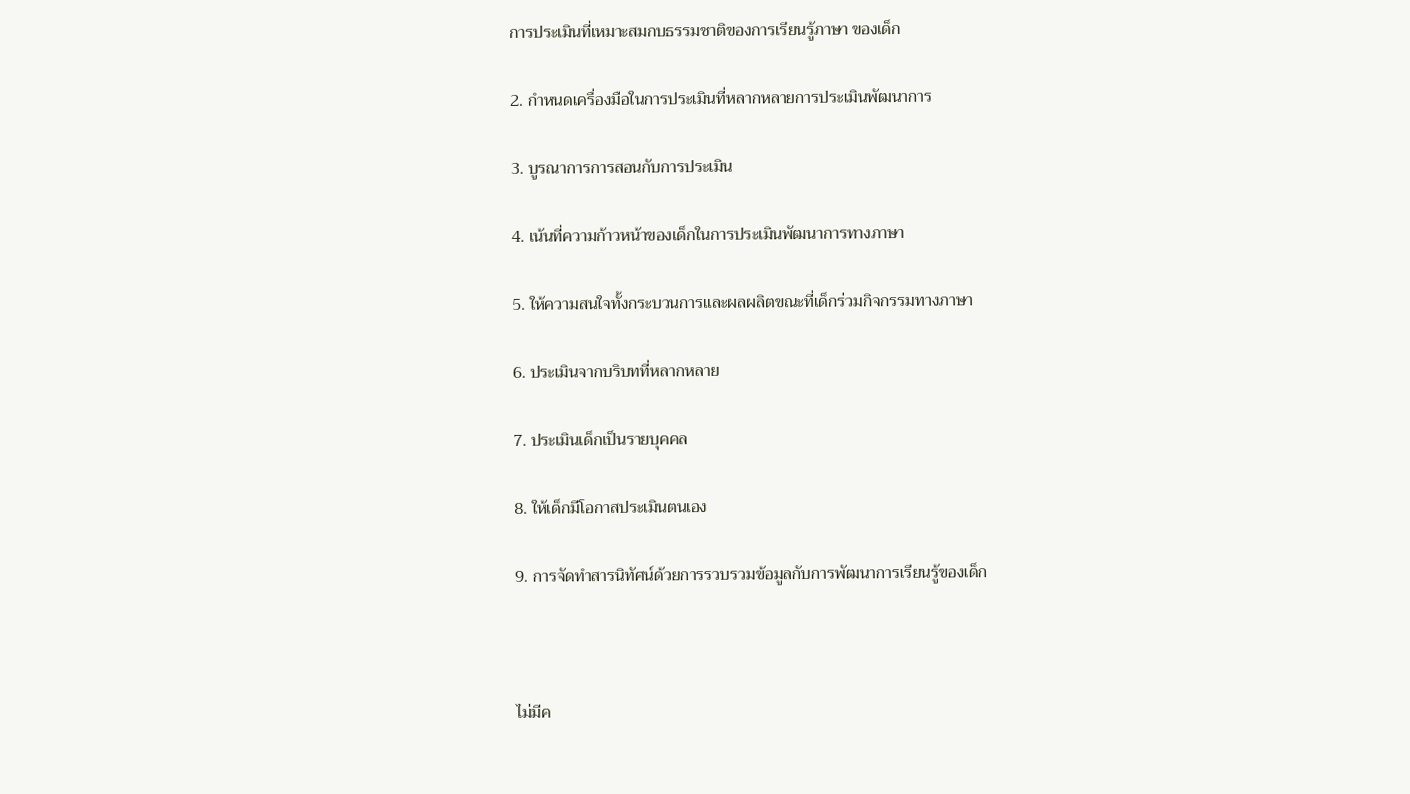การประเมินที่เหมาะสมกบธรรมชาติของการเรียนรู้ภาษา ของเด็ก

2. กำหนดเครื่องมือในการประเมินที่หลากหลายการประเมินพัฒนาการ

3. บูรณาการการสอนกับการประเมิน

4. เน้นที่ความก้าวหน้าของเด็กในการประเมินพัฒนาการทางภาษา

5. ให้ความสนใจทั้งกระบวนการและผลผลิตขณะที่เด็กร่วมกิจกรรมทางภาษา

6. ประเมินจากบริบทที่หลากหลาย

7. ประเมินเด็กเป็นรายบุคคล

8. ให้เด็กมีโอกาสประเมินตนเอง

9. การจัดทำสารนิทัศน์ด้วยการรวบรวมข้อมูลกับการพัฒนาการเรียนรู้ของเด็ก



ไม่มีค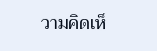วามคิดเห็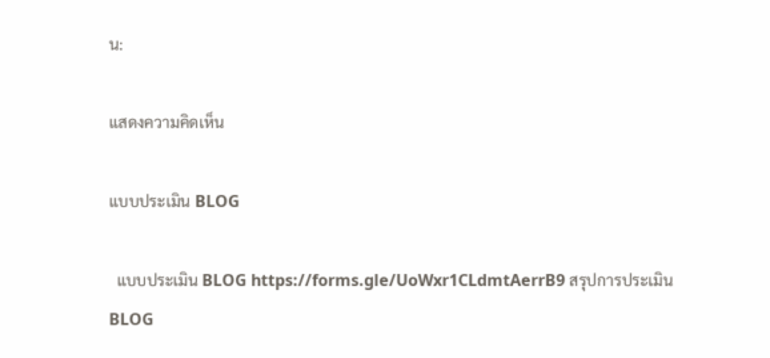น:

แสดงความคิดเห็น

แบบประเมิน BLOG

  แบบประเมิน BLOG https://forms.gle/UoWxr1CLdmtAerrB9 สรุปการประเมินBLOG